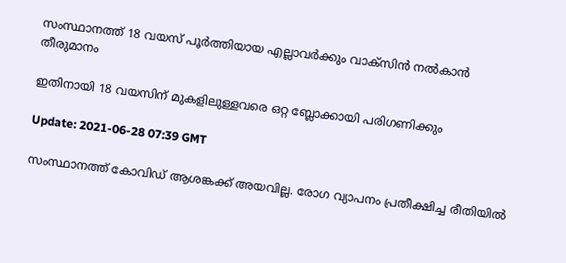സംസ്ഥാനത്ത് 18 വയസ് പൂര്‍ത്തിയായ എല്ലാവര്‍ക്കും വാക്സിന്‍ നല്‍കാന്‍ തീരുമാനം

ഇതിനായി 18 വയസിന് മുകളിലുള്ളവരെ ഒറ്റ ബ്ലോക്കായി പരിഗണിക്കും

Update: 2021-06-28 07:39 GMT

സംസ്ഥാനത്ത് കോവിഡ് ആശങ്കക്ക് അയവില്ല. രോഗ വ്യാപനം പ്രതീക്ഷിച്ച രീതിയില്‍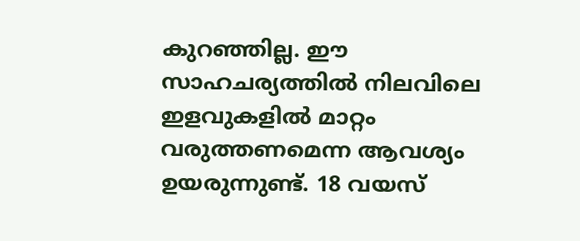കുറഞ്ഞില്ല. ഈ സാഹചര്യത്തില്‍ നിലവിലെ ഇളവുകളില്‍ മാറ്റം വരുത്തണമെന്ന ആവശ്യം ഉയരുന്നുണ്ട്. 18 വയസ്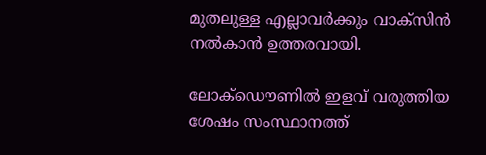മുതലുള്ള എല്ലാവര്‍ക്കും വാക്സിന്‍ നല്‍കാന്‍ ഉത്തരവായി.

ലോക്ഡൌണില്‍ ഇളവ് വരുത്തിയ ശേഷം സംസ്ഥാനത്ത്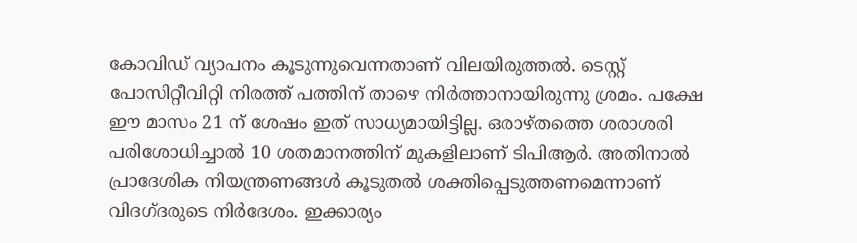കോവിഡ് വ്യാപനം കൂടുന്നുവെന്നതാണ് വിലയിരുത്തല്‍. ടെസ്റ്റ് പോസിറ്റീവിറ്റി നിരത്ത് പത്തിന് താഴെ നിര്‍ത്താനായിരുന്നു ശ്രമം. പക്ഷേ ഈ മാസം 21 ന് ശേഷം ഇത് സാധ്യമായിട്ടില്ല. ഒരാഴ്തത്തെ ശരാശരി പരിശോധിച്ചാല്‍ 10 ശതമാനത്തിന് മുകളിലാണ് ടിപിആര്‍. അതിനാല്‍ പ്രാദേശിക നിയന്ത്രണങ്ങള്‍ കൂടുതല്‍ ശക്തിപ്പെടുത്തണമെന്നാണ് വിദഗ്ദരുടെ നിര്‍ദേശം. ഇക്കാര്യം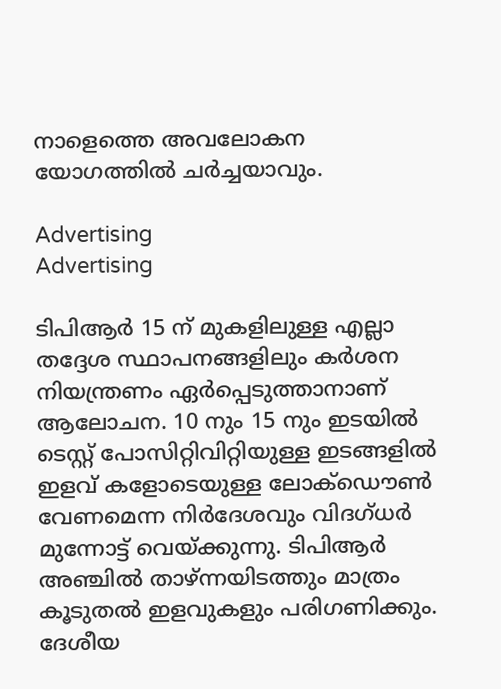നാളെത്തെ അവലോകന യോഗത്തില്‍ ചര്‍ച്ചയാവും.

Advertising
Advertising

ടിപിആര്‍ 15 ന് മുകളിലുള്ള എല്ലാ തദ്ദേശ സ്ഥാപനങ്ങളിലും കര്‍ശന നിയന്ത്രണം ഏര്‍പ്പെടുത്താനാണ് ആലോചന. 10 നും 15 നും ഇടയില്‍ ടെസ്റ്റ് പോസിറ്റിവിറ്റിയുള്ള ഇടങ്ങളില്‍ ഇളവ് കളോടെയുള്ള ലോക്ഡൌണ്‍ വേണമെന്ന നിര്‍ദേശവും വിദഗ്ധര്‍ മുന്നോട്ട് വെയ്ക്കുന്നു. ടിപിആര്‍ അഞ്ചില്‍ താഴ്ന്നയിടത്തും മാത്രം കൂടുതല്‍ ഇളവുകളും പരിഗണിക്കും. ദേശീയ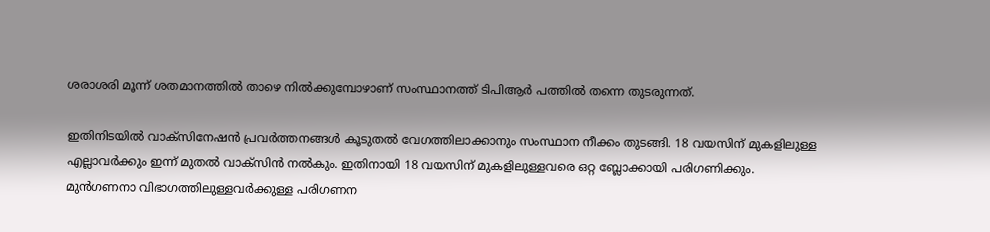ശരാശരി മൂന്ന് ശതമാനത്തില്‍ താഴെ നില്‍ക്കുമ്പോഴാണ് സംസ്ഥാനത്ത് ടിപിആര്‍ പത്തില്‍ തന്നെ തുടരുന്നത്.

ഇതിനിടയില്‍ വാക്സിനേഷന്‍ പ്രവര്‍ത്തനങ്ങള്‍ കൂടുതല്‍ വേഗത്തിലാക്കാനും സംസ്ഥാന നീക്കം തുടങ്ങി. 18 വയസിന് മുകളിലുള്ള എല്ലാവര്‍ക്കും ഇന്ന് മുതല്‍ വാക്സിന്‍ നല്‍കും. ഇതിനായി 18 വയസിന് മുകളിലുള്ളവരെ ഒറ്റ ബ്ലോക്കായി പരിഗണിക്കും. മുന്‍ഗണനാ വിഭാഗത്തിലുള്ളവര്‍ക്കുള്ള പരിഗണന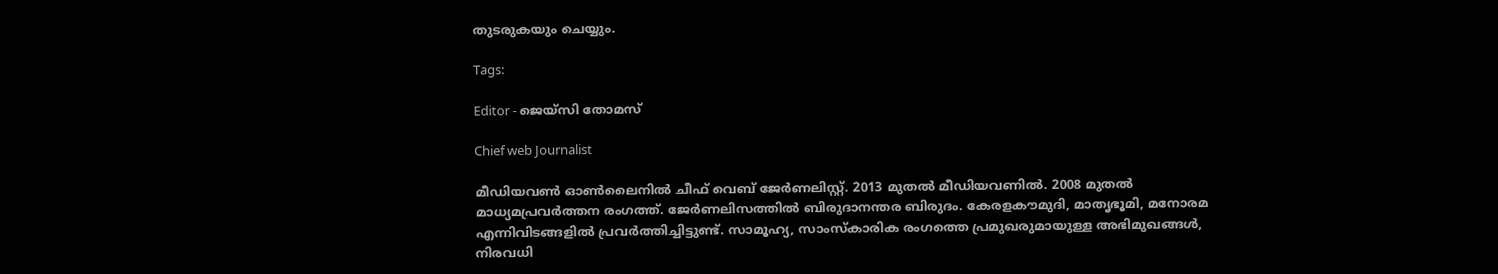തുടരുകയും ചെയ്യും.

Tags:

Editor - ജെയ്സി തോമസ്

Chief web Journalist

മീഡിയവൺ ഓൺലൈനിൽ ചീഫ് വെബ് ജേർണലിസ്റ്റ്. 2013 മുതൽ മീഡിയവണിൽ. 2008 മുതൽ മാധ്യമപ്രവർത്തന രംഗത്ത്. ജേർണലിസത്തിൽ ബിരുദാനന്തര ബിരുദം. കേരളകൗമുദി, മാതൃഭൂമി, മനോരമ എന്നിവിടങ്ങളിൽ പ്രവർത്തിച്ചിട്ടുണ്ട്. സാമൂഹ്യ, സാംസ്‌കാരിക രംഗത്തെ പ്രമുഖരുമായുള്ള അഭിമുഖങ്ങൾ, നിരവധി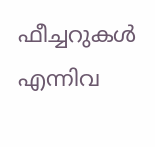ഫീച്ചറുകൾ എന്നിവ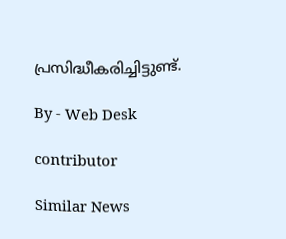പ്രസിദ്ധീകരിച്ചിട്ടുണ്ട്.

By - Web Desk

contributor

Similar News